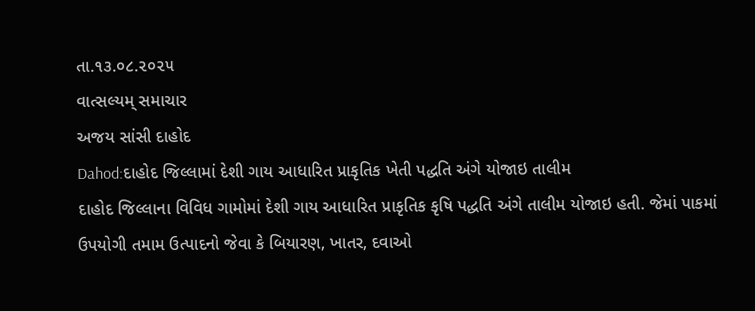તા.૧૩.૦૮.૨૦૨૫
વાત્સલ્યમ્ સમાચાર
અજય સાંસી દાહોદ
Dahod:દાહોદ જિલ્લામાં દેશી ગાય આધારિત પ્રાકૃતિક ખેતી પદ્ધતિ અંગે યોજાઇ તાલીમ
દાહોદ જિલ્લાના વિવિધ ગામોમાં દેશી ગાય આધારિત પ્રાકૃતિક કૃષિ પદ્ધતિ અંગે તાલીમ યોજાઇ હતી. જેમાં પાકમાં ઉપયોગી તમામ ઉત્પાદનો જેવા કે બિયારણ, ખાતર, દવાઓ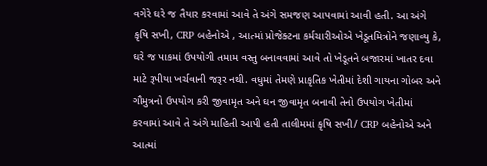વગેરે ઘરે જ તૈયાર કરવામાં આવે તે અંગે સમજણ આપવામાં આવી હતી. આ અંગે કૃષિ સખી, CRP બહેનોએ , આત્માં પ્રોજેક્ટના કર્મચારીઓએ ખેડૂતમિત્રોને જણાવ્યુ કે, ઘરે જ પાકમાં ઉપયોગી તમામ વસ્તુ બનાવવામાં આવે તો ખેડૂતને બજારમાં ખાતર દવા માટે રૂપીયા ખર્ચવાની જરૂર નથી. વધુમાં તેમણે પ્રાકૃતિક ખેતીમાં દેશી ગાયના ગોબર અને ગૌમુત્રનો ઉપયોગ કરી જીવામૃત અને ઘન જીવામૃત બનાવી તેનો ઉપયોગ ખેતીમાં કરવામાં આવે તે અંગે માહિતી આપી હતી તાલીમમાં કૃષિ સખી/ CRP બહેનોએ અને આત્માં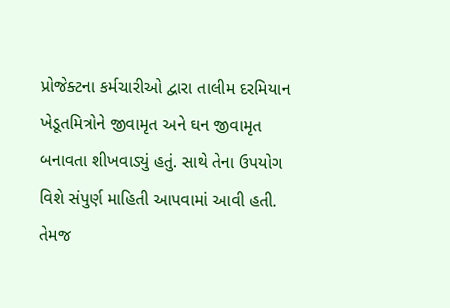પ્રોજેક્ટના કર્મચારીઓ દ્વારા તાલીમ દરમિયાન ખેડૂતમિત્રોને જીવામૃત અને ઘન જીવામૃત બનાવતા શીખવાડ્યું હતું. સાથે તેના ઉપયોગ વિશે સંપુર્ણ માહિતી આપવામાં આવી હતી. તેમજ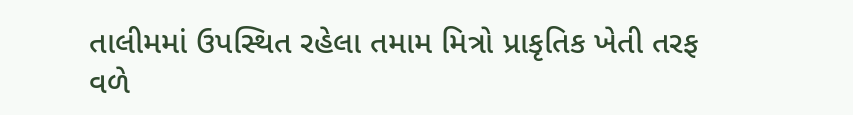તાલીમમાં ઉપસ્થિત રહેલા તમામ મિત્રો પ્રાકૃતિક ખેતી તરફ વળે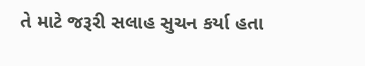તે માટે જરૂરી સલાહ સુચન કર્યા હતા